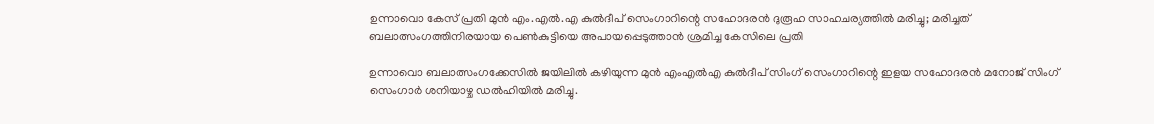ഉന്നാവൊ കേസ് പ്രതി മുൻ എം.എൽ.എ കുൽദീപ് സെംഗാറിന്റെ സഹോദരൻ ദുരൂഹ സാഹചര്യത്തിൽ മരിച്ചു; മരിച്ചത് ബലാത്സംഗത്തിനിരയായ പെൺകുട്ടിയെ അപായപ്പെടുത്താൻ ശ്രമിച്ച കേസിലെ പ്രതി

ഉന്നാവൊ ബലാത്സംഗക്കേസിൽ ജയിലിൽ കഴിയുന്ന മുൻ എം‌എൽ‌എ കുൽദീപ് സിംഗ് സെംഗാറിന്റെ ഇളയ സഹോദരൻ മനോജ് സിംഗ് സെംഗാർ ശനിയാഴ്ച ഡൽഹിയിൽ മരിച്ചു.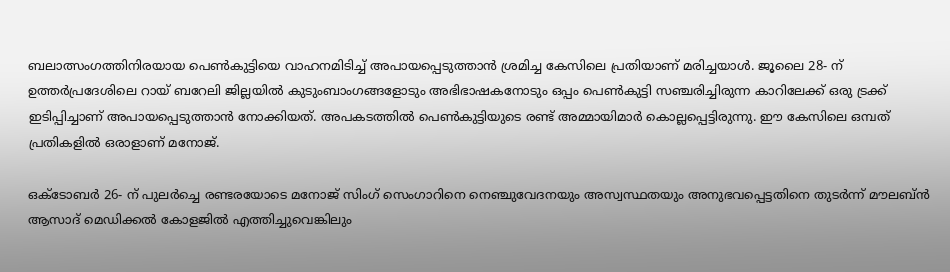ബലാത്സംഗത്തിനിരയായ പെൺകുട്ടിയെ വാഹനമിടിച്ച് അപായപ്പെടുത്താൻ ശ്രമിച്ച കേസിലെ പ്രതിയാണ് മരിച്ചയാൾ. ജൂലൈ 28- ന് ഉത്തർപ്രദേശിലെ റായ് ബറേലി ജില്ലയിൽ കുടുംബാംഗങ്ങളോടും അഭിഭാഷകനോടും ഒപ്പം പെൺകുട്ടി സഞ്ചരിച്ചിരുന്ന കാറിലേക്ക് ഒരു ട്രക്ക് ഇടിപ്പിച്ചാണ് അപായപ്പെടുത്താൻ നോക്കിയത്. അപകടത്തിൽ പെൺകുട്ടിയുടെ രണ്ട് അമ്മായിമാർ കൊല്ലപ്പെട്ടിരുന്നു. ഈ കേസിലെ ഒമ്പത് പ്രതികളിൽ ഒരാളാണ് മനോജ്.

ഒക്ടോബർ 26- ന് പുലർച്ചെ രണ്ടരയോടെ മനോജ് സിംഗ് സെംഗാറിനെ നെഞ്ചുവേദനയും അസ്വസ്ഥതയും അനുഭവപ്പെട്ടതിനെ തുടർന്ന് മൗലബ്ൻ ആസാദ് മെഡിക്കൽ കോളജിൽ എത്തിച്ചുവെങ്കിലും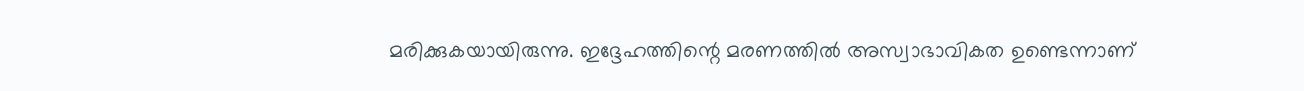മരിക്കുകയായിരുന്നു. ഇദ്ദേഹത്തിന്റെ മരണത്തിൽ അസ്വാഭാവികത ഉണ്ടെന്നാണ്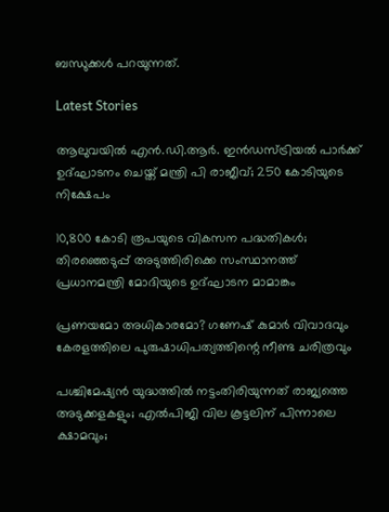ബന്ധുക്കൾ പറയുന്നത്.

Latest Stories

ആലുവയില്‍ എന്‍.ഡി.ആര്‍. ഇന്‍ഡസ്ട്രിയല്‍ പാര്‍ക്ക് ഉദ്ഘാടനം ചെയ്ത് മന്ത്രി പി രാജീവ്; 250 കോടിയുടെ നിക്ഷേപം

10,800 കോടി രൂപയുടെ വികസന പദ്ധതികള്‍; തിരഞ്ഞെടുപ്പ് അടുത്തിരിക്കെ സംസ്ഥാനത്ത് പ്രധാനമന്ത്രി മോദിയുടെ ഉദ്ഘാടന മാമാങ്കം

പ്രണയമോ അധികാരമോ? ഗണേഷ് കുമാർ വിവാദവും കേരളത്തിലെ പുരുഷാധിപത്യത്തിന്റെ നീണ്ട ചരിത്രവും

പശ്ചിമേഷ്യന്‍ യുദ്ധത്തില്‍ നട്ടംതിരിയുന്നത് രാജ്യത്തെ അടുക്കളകളും; എല്‍പിജി വില കൂട്ടലിന് പിന്നാലെ ക്ഷാമവും;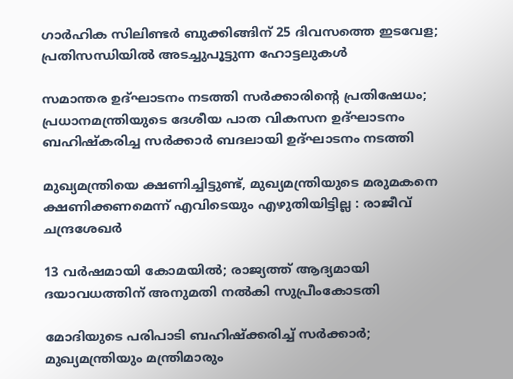ഗാര്‍ഹിക സിലിണ്ടര്‍ ബുക്കിങ്ങിന് 25 ദിവസത്തെ ഇടവേള; പ്രതിസന്ധിയില്‍ അടച്ചുപൂട്ടുന്ന ഹോട്ടലുകള്‍

സമാന്തര ഉദ്ഘാടനം നടത്തി സര്‍ക്കാരിന്റെ പ്രതിഷേധം; പ്രധാനമന്ത്രിയുടെ ദേശീയ പാത വികസന ഉദ്ഘാടനം ബഹിഷ്‌കരിച്ച സര്‍ക്കാര്‍ ബദലായി ഉദ്ഘാടനം നടത്തി

മുഖ്യമന്ത്രിയെ ക്ഷണിച്ചിട്ടുണ്ട്, മുഖ്യമന്ത്രിയുടെ മരുമകനെ ക്ഷണിക്കണമെന്ന് എവിടെയും എഴുതിയിട്ടില്ല : രാജീവ് ചന്ദ്രശേഖർ

13 വർഷമായി കോമയിൽ; രാജ്യത്ത് ആദ്യമായി ദയാവധത്തിന് അനുമതി നൽകി സുപ്രീംകോടതി

മോദിയുടെ പരിപാടി ബഹിഷ്ക്കരിച്ച് സർക്കാർ; മുഖ്യമന്ത്രിയും മന്ത്രിമാരും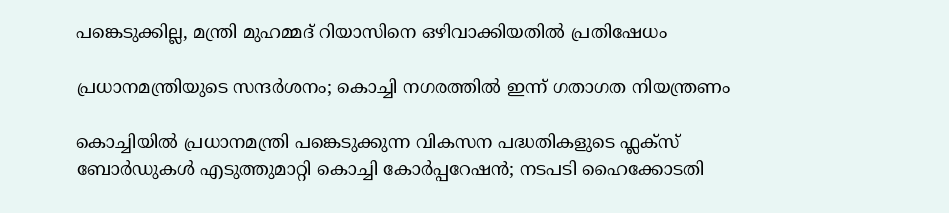പങ്കെടുക്കില്ല, മന്ത്രി മുഹമ്മദ് റിയാസിനെ ഒഴിവാക്കിയതിൽ പ്രതിഷേധം

പ്രധാനമന്ത്രിയുടെ സന്ദർശനം; കൊച്ചി നഗരത്തിൽ ഇന്ന് ഗതാഗത നിയന്ത്രണം

കൊച്ചിയിൽ പ്രധാനമന്ത്രി പങ്കെടുക്കുന്ന വികസന പദ്ധതികളുടെ ഫ്ലക്സ് ബോർഡുകൾ എടുത്തുമാറ്റി കൊച്ചി കോർപ്പറേഷൻ; നടപടി ഹൈക്കോടതി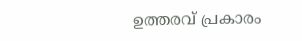ഉത്തരവ് പ്രകാരം